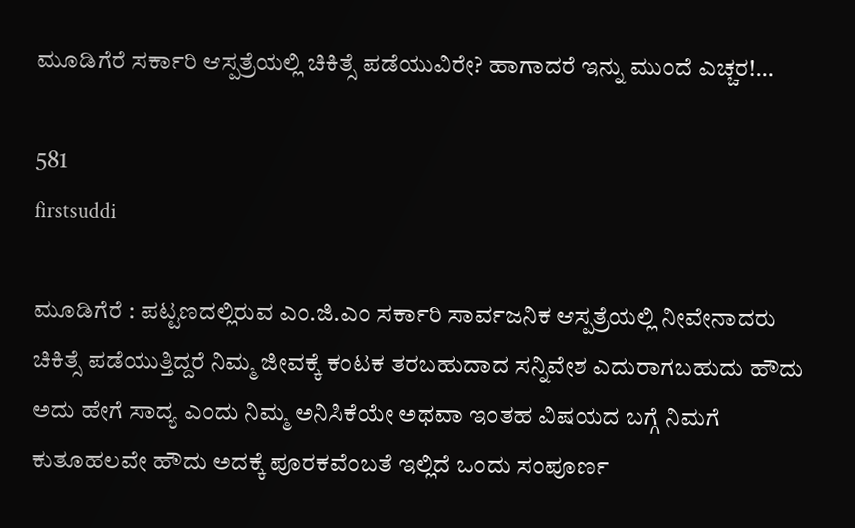ಮೂಡಿಗೆರೆ ಸರ್ಕಾರಿ ಆಸ್ಪತ್ರೆಯಲ್ಲಿ ಚಿಕಿತ್ಸೆ ಪಡೆಯುವಿರೇ? ಹಾಗಾದರೆ ಇನ್ನು ಮುಂದೆ ಎಚ್ಚರ!…

581
firstsuddi

ಮೂಡಿಗೆರೆ : ಪಟ್ಟಣದಲ್ಲಿರುವ ಎಂ.ಜಿ.ಎಂ ಸರ್ಕಾರಿ ಸಾರ್ವಜನಿಕ ಆಸ್ಪತ್ರೆಯಲ್ಲಿ ನೀವೇನಾದರು ಚಿಕಿತ್ಸೆ ಪಡೆಯುತ್ತಿದ್ದರೆ ನಿಮ್ಮ ಜೀವಕ್ಕೆ ಕಂಟಕ ತರಬಹುದಾದ ಸನ್ನಿವೇಶ ಎದುರಾಗಬಹುದು ಹೌದು ಅದು ಹೇಗೆ ಸಾದ್ಯ ಎಂದು ನಿಮ್ಮ ಅನಿಸಿಕೆಯೇ ಅಥವಾ ಇಂತಹ ವಿಷಯದ ಬಗ್ಗೆ ನಿಮಗೆ ಕುತೂಹಲವೇ ಹೌದು ಅದಕ್ಕೆ ಪೂರಕವೆಂಬತೆ ಇಲ್ಲಿದೆ ಒಂದು ಸಂಪೂರ್ಣ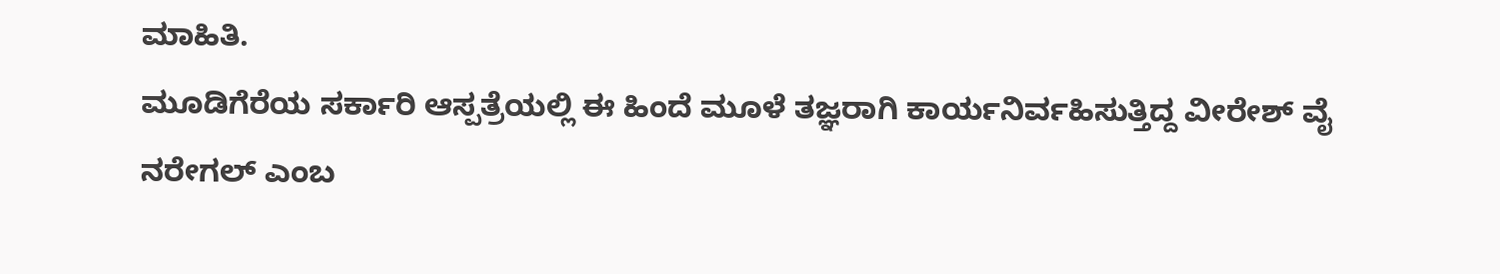ಮಾಹಿತಿ.
ಮೂಡಿಗೆರೆಯ ಸರ್ಕಾರಿ ಆಸ್ಪತ್ರೆಯಲ್ಲಿ ಈ ಹಿಂದೆ ಮೂಳೆ ತಜ್ಞರಾಗಿ ಕಾರ್ಯನಿರ್ವಹಿಸುತ್ತಿದ್ದ ವೀರೇಶ್ ವೈ ನರೇಗಲ್ ಎಂಬ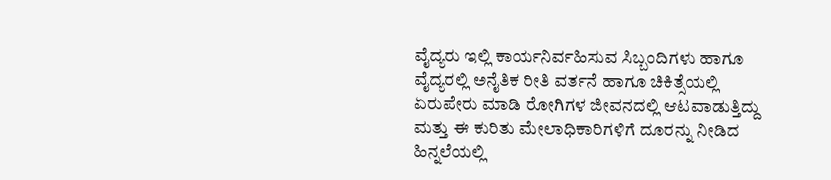ವೈದ್ಯರು ಇಲ್ಲಿ ಕಾರ್ಯನಿರ್ವಹಿಸುವ ಸಿಬ್ಬಂದಿಗಳು ಹಾಗೂ ವೈದ್ಯರಲ್ಲಿ ಅನೈತಿಕ ರೀತಿ ವರ್ತನೆ ಹಾಗೂ ಚಿಕಿತ್ಸೆಯಲ್ಲಿ ಏರುಪೇರು ಮಾಡಿ ರೋಗಿಗಳ ಜೀವನದಲ್ಲಿ ಆಟವಾಡುತ್ತಿದ್ದು ಮತ್ತು ಈ ಕುರಿತು ಮೇಲಾಧಿಕಾರಿಗಳಿಗೆ ದೂರನ್ನು ನೀಡಿದ ಹಿನ್ನಲೆಯಲ್ಲಿ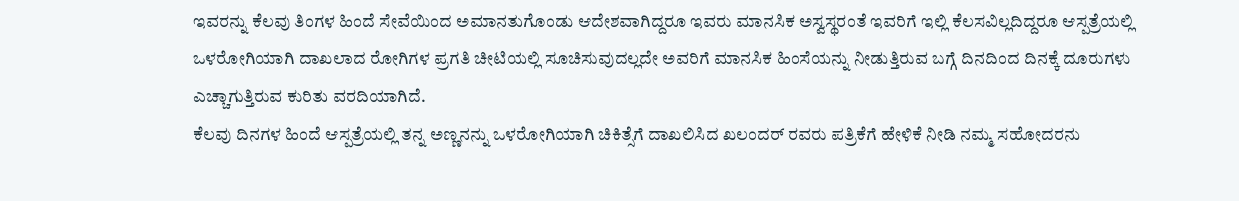ಇವರನ್ನು ಕೆಲವು ತಿಂಗಳ ಹಿಂದೆ ಸೇವೆಯಿಂದ ಅಮಾನತುಗೊಂಡು ಆದೇಶವಾಗಿದ್ದರೂ ಇವರು ಮಾನಸಿಕ ಅಸ್ವಸ್ಥರಂತೆ ಇವರಿಗೆ ಇಲ್ಲಿ ಕೆಲಸವಿಲ್ಲದಿದ್ದರೂ ಆಸ್ಪತ್ರೆಯಲ್ಲಿ ಒಳರೋಗಿಯಾಗಿ ದಾಖಲಾದ ರೋಗಿಗಳ ಪ್ರಗತಿ ಚೀಟಿಯಲ್ಲಿ ಸೂಚಿಸುವುದಲ್ಲದೇ ಅವರಿಗೆ ಮಾನಸಿಕ ಹಿಂಸೆಯನ್ನು ನೀಡುತ್ತಿರುವ ಬಗ್ಗೆ ದಿನದಿಂದ ದಿನಕ್ಕೆ ದೂರುಗಳು ಎಚ್ಚಾಗುತ್ತಿರುವ ಕುರಿತು ವರದಿಯಾಗಿದೆ.
ಕೆಲವು ದಿನಗಳ ಹಿಂದೆ ಆಸ್ಪತ್ರೆಯಲ್ಲಿ ತನ್ನ ಅಣ್ಣನನ್ನು ಒಳರೋಗಿಯಾಗಿ ಚಿಕಿತ್ಸೆಗೆ ದಾಖಲಿಸಿದ ಖಲಂದರ್ ರವರು ಪತ್ರಿಕೆಗೆ ಹೇಳಿಕೆ ನೀಡಿ ನಮ್ಮ ಸಹೋದರನು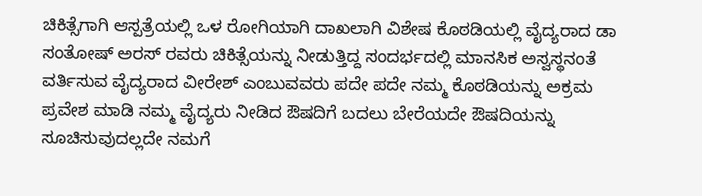ಚಿಕಿತ್ಸೆಗಾಗಿ ಆಸ್ಪತ್ರೆಯಲ್ಲಿ ಒಳ ರೋಗಿಯಾಗಿ ದಾಖಲಾಗಿ ವಿಶೇಷ ಕೊಠಡಿಯಲ್ಲಿ ವೈದ್ಯರಾದ ಡಾ ಸಂತೋಷ್ ಅರಸ್ ರವರು ಚಿಕಿತ್ಸೆಯನ್ನು ನೀಡುತ್ತಿದ್ದ ಸಂದರ್ಭದಲ್ಲಿ ಮಾನಸಿಕ ಅಸ್ವಸ್ಥನಂತೆ ವರ್ತಿಸುವ ವೈದ್ಯರಾದ ವೀರೇಶ್ ಎಂಬುವವರು ಪದೇ ಪದೇ ನಮ್ಮ ಕೊಠಡಿಯನ್ನು ಅಕ್ರಮ ಪ್ರವೇಶ ಮಾಡಿ ನಮ್ಮ ವೈದ್ಯರು ನೀಡಿದ ಔಷದಿಗೆ ಬದಲು ಬೇರೆಯದೇ ಔಷದಿಯನ್ನು ಸೂಚಿಸುವುದಲ್ಲದೇ ನಮಗೆ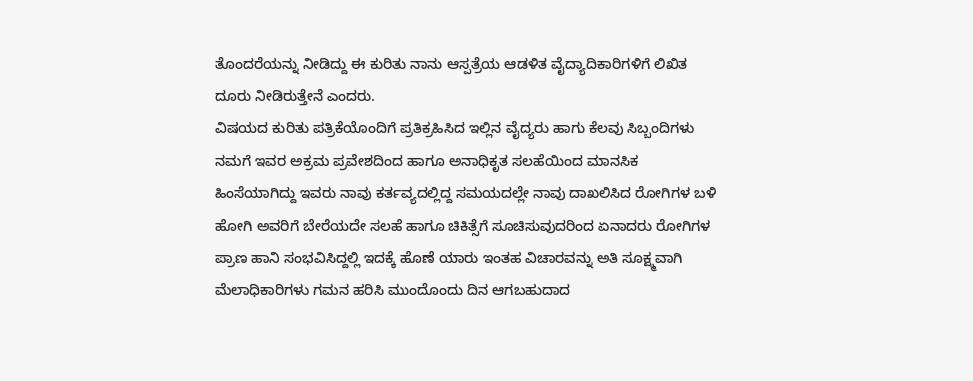ತೊಂದರೆಯನ್ನು ನೀಡಿದ್ದು ಈ ಕುರಿತು ನಾನು ಆಸ್ಪತ್ರೆಯ ಆಡಳಿತ ವೈದ್ಯಾದಿಕಾರಿಗಳಿಗೆ ಲಿಖಿತ ದೂರು ನೀಡಿರುತ್ತೇನೆ ಎಂದರು.
ವಿಷಯದ ಕುರಿತು ಪತ್ರಿಕೆಯೊಂದಿಗೆ ಪ್ರತಿಕ್ರಹಿಸಿದ ಇಲ್ಲಿನ ವೈದ್ಯರು ಹಾಗು ಕೆಲವು ಸಿಬ್ಬಂದಿಗಳು ನಮಗೆ ಇವರ ಅಕ್ರಮ ಪ್ರವೇಶದಿಂದ ಹಾಗೂ ಅನಾಧಿಕೃತ ಸಲಹೆಯಿಂದ ಮಾನಸಿಕ ಹಿಂಸೆಯಾಗಿದ್ದು ಇವರು ನಾವು ಕರ್ತವ್ಯದಲ್ಲಿದ್ದ ಸಮಯದಲ್ಲೇ ನಾವು ದಾಖಲಿಸಿದ ರೋಗಿಗಳ ಬಳಿ ಹೋಗಿ ಅವರಿಗೆ ಬೇರೆಯದೇ ಸಲಹೆ ಹಾಗೂ ಚಿಕಿತ್ಸೆಗೆ ಸೂಚಿಸುವುದರಿಂದ ಏನಾದರು ರೋಗಿಗಳ ಪ್ರಾಣ ಹಾನಿ ಸಂಭವಿಸಿದ್ದಲ್ಲಿ ಇದಕ್ಕೆ ಹೊಣೆ ಯಾರು ಇಂತಹ ವಿಚಾರವನ್ನು ಅತಿ ಸೂಕ್ಷ್ಮವಾಗಿ ಮೆಲಾಧಿಕಾರಿಗಳು ಗಮನ ಹರಿಸಿ ಮುಂದೊಂದು ದಿನ ಆಗಬಹುದಾದ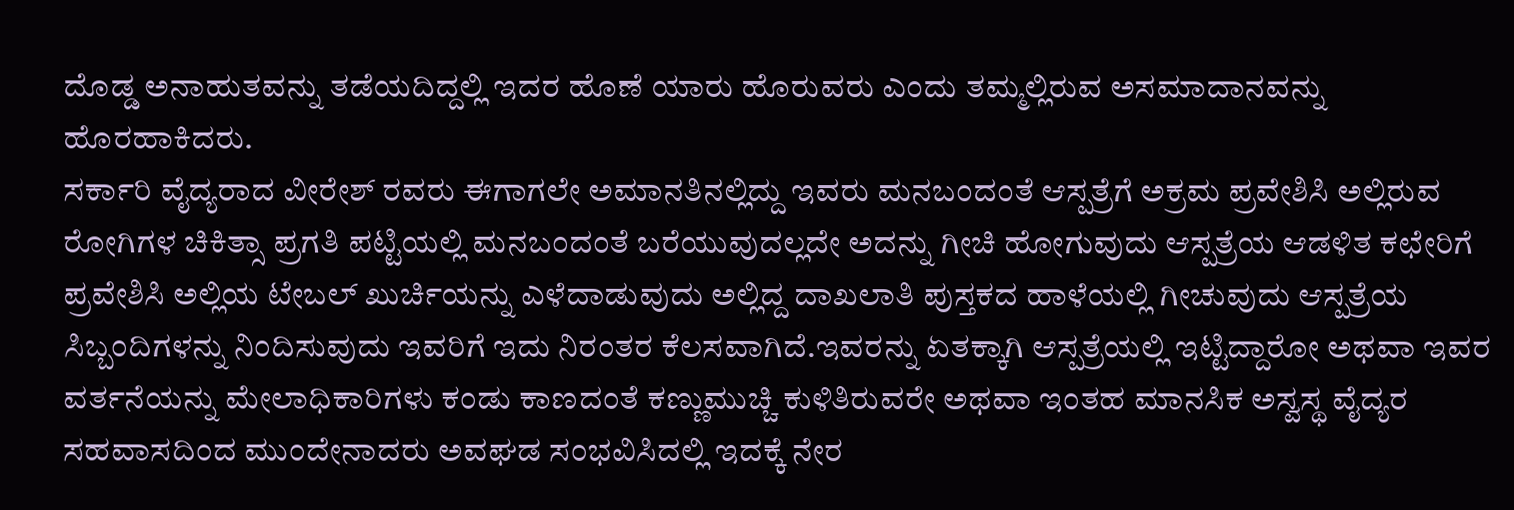ದೊಡ್ಡ ಅನಾಹುತವನ್ನು ತಡೆಯದಿದ್ದಲ್ಲಿ ಇದರ ಹೊಣೆ ಯಾರು ಹೊರುವರು ಎಂದು ತಮ್ಮಲ್ಲಿರುವ ಅಸಮಾದಾನವನ್ನು ಹೊರಹಾಕಿದರು.
ಸರ್ಕಾರಿ ವೈದ್ಯರಾದ ವೀರೇಶ್ ರವರು ಈಗಾಗಲೇ ಅಮಾನತಿನಲ್ಲಿದ್ದು ಇವರು ಮನಬಂದಂತೆ ಆಸ್ಪತ್ರೆಗೆ ಅಕ್ರಮ ಪ್ರವೇಶಿಸಿ ಅಲ್ಲಿರುವ ರೋಗಿಗಳ ಚಿಕಿತ್ಸಾ ಪ್ರಗತಿ ಪಟ್ಟಿಯಲ್ಲಿ ಮನಬಂದಂತೆ ಬರೆಯುವುದಲ್ಲದೇ ಅದನ್ನು ಗೀಚಿ ಹೋಗುವುದು ಆಸ್ಪತ್ರೆಯ ಆಡಳಿತ ಕಛೇರಿಗೆ ಪ್ರವೇಶಿಸಿ ಅಲ್ಲಿಯ ಟೇಬಲ್ ಖುರ್ಚಿಯನ್ನು ಎಳೆದಾಡುವುದು ಅಲ್ಲಿದ್ದ ದಾಖಲಾತಿ ಪುಸ್ತಕದ ಹಾಳೆಯಲ್ಲಿ ಗೀಚುವುದು ಆಸ್ಪತ್ರೆಯ ಸಿಬ್ಬಂದಿಗಳನ್ನು ನಿಂದಿಸುವುದು ಇವರಿಗೆ ಇದು ನಿರಂತರ ಕೆಲಸವಾಗಿದೆ.ಇವರನ್ನು ಏತಕ್ಕಾಗಿ ಆಸ್ಪತ್ರೆಯಲ್ಲಿ ಇಟ್ಟಿದ್ದಾರೋ ಅಥವಾ ಇವರ ವರ್ತನೆಯನ್ನು ಮೇಲಾಧಿಕಾರಿಗಳು ಕಂಡು ಕಾಣದಂತೆ ಕಣ್ಣುಮುಚ್ಚಿ ಕುಳಿತಿರುವರೇ ಅಥವಾ ಇಂತಹ ಮಾನಸಿಕ ಅಸ್ವಸ್ಥ ವೈದ್ಯರ ಸಹವಾಸದಿಂದ ಮುಂದೇನಾದರು ಅವಘಡ ಸಂಭವಿಸಿದಲ್ಲಿ ಇದಕ್ಕೆ ನೇರ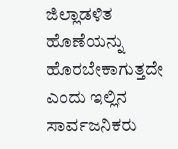ಜಿಲ್ಲಾಡಳಿತ ಹೊಣೆಯನ್ನು ಹೊರಬೇಕಾಗುತ್ತದೇ ಎಂದು ಇಲ್ಲಿನ ಸಾರ್ವಜನಿಕರು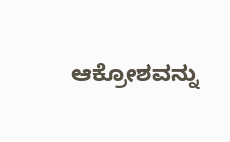ಆಕ್ರೋಶವನ್ನು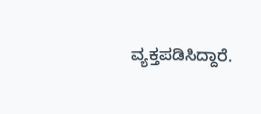ವ್ಯಕ್ತಪಡಿಸಿದ್ದಾರೆ.